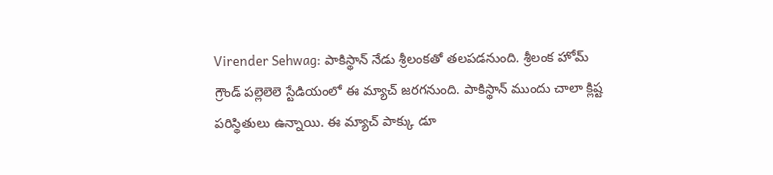Virender Sehwag: పాకిస్థాన్ నేడు శ్రీలంకతో తలపడనుంది. శ్రీలంక హోమ్ గ్రౌండ్ పల్లెలెలె స్టేడియంలో ఈ మ్యాచ్ జరగనుంది. పాకిస్థాన్ ముందు చాలా క్లిష్ట పరిస్థితులు ఉన్నాయి. ఈ మ్యాచ్ పాక్కు డూ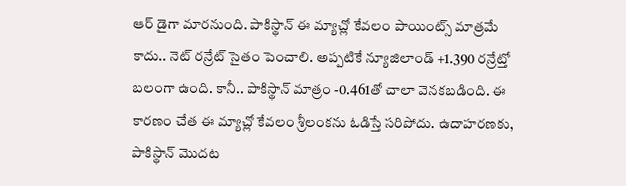ఆర్ డైగా మారనుంది. పాకిస్థాన్ ఈ మ్యాచ్లో కేవలం పాయింట్స్ మాత్రమే కాదు.. నెట్ రన్రేట్ సైతం పెంచాలి. అప్పటికే న్యూజిలాండ్ +1.390 రన్రేట్తో బలంగా ఉంది. కానీ.. పాకిస్థాన్ మాత్రం -0.461తో చాలా వెనకబడింది. ఈ కారణం చేత ఈ మ్యాచ్లో కేవలం శ్రీలంకను ఓడిస్తే సరిపోదు. ఉదాహరణకు, పాకిస్థాన్ మొదట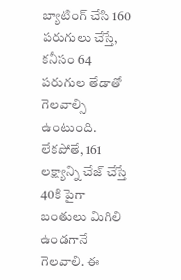బ్యాటింగ్ చేసి 160 పరుగులు చేస్తే, కనీసం 64 పరుగుల తేడాతో గెలవాల్సి ఉంటుంది. లేకపోతే, 161 లక్ష్యాన్ని చేజ్ చేస్తే 40కి పైగా బంతులు మిగిలి ఉండగానే గెలవాలి. ఈ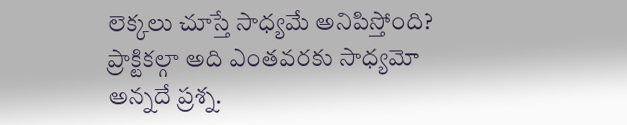లెక్కలు చూస్తే సాధ్యమే అనిపిస్తోంది? ప్రాక్టికల్గా అది ఎంతవరకు సాధ్యమో అన్నదే ప్రశ్న.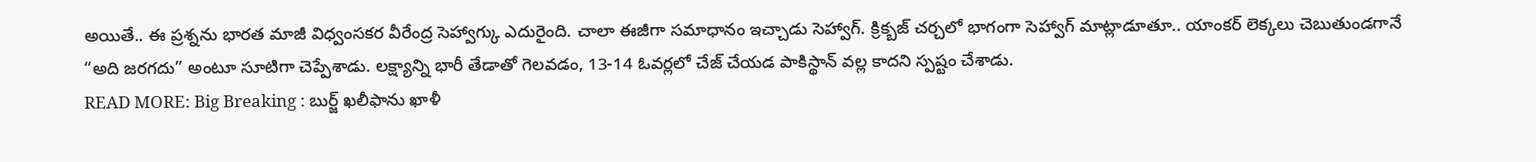అయితే.. ఈ ప్రశ్నను భారత మాజీ విధ్వంసకర వీరేంద్ర సెహ్వాగ్కు ఎదురైంది. చాలా ఈజీగా సమాధానం ఇచ్చాడు సెహ్వాగ్. క్రిక్బజ్ చర్చలో భాగంగా సెహ్వాగ్ మాట్లాడూతూ.. యాంకర్ లెక్కలు చెబుతుండగానే “అది జరగదు” అంటూ సూటిగా చెప్పేశాడు. లక్ష్యాన్ని భారీ తేడాతో గెలవడం, 13-14 ఓవర్లలో చేజ్ చేయడ పాకిస్థాన్ వల్ల కాదని స్పష్టం చేశాడు.
READ MORE: Big Breaking : బుర్జ్ ఖలీఫాను ఖాళీ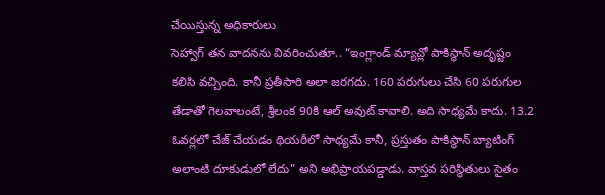చేయిస్తున్న అధికారులు
సెహ్వాగ్ తన వాదనను వివరించుతూ.. “ఇంగ్లాండ్ మ్యాచ్లో పాకిస్థాన్ అదృష్టం కలిసి వచ్చింది. కానీ ప్రతీసారి అలా జరగదు. 160 పరుగులు చేసి 60 పరుగుల తేడాతో గెలవాలంటే, శ్రీలంక 90కి ఆల్ అవుట్ కావాలి. అది సాధ్యమే కాదు. 13.2 ఓవర్లలో చేజ్ చేయడం థియరీలో సాధ్యమే కానీ, ప్రస్తుతం పాకిస్థాన్ బ్యాటింగ్ అలాంటి దూకుడులో లేదు” అని అభిప్రాయపడ్డాడు. వాస్తవ పరిస్థితులు సైతం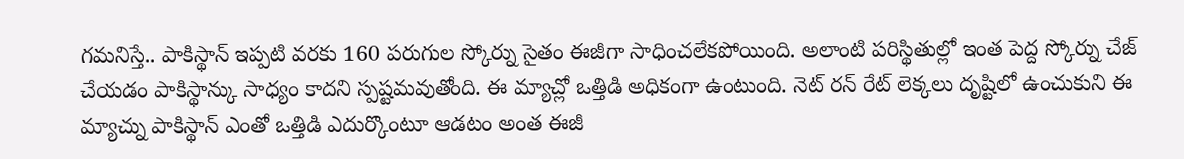గమనిస్తే.. పాకిస్థాన్ ఇప్పటి వరకు 160 పరుగుల స్కోర్ను సైతం ఈజీగా సాధించలేకపోయింది. అలాంటి పరిస్థితుల్లో ఇంత పెద్ద స్కోర్ను చేజ్ చేయడం పాకిస్థాన్కు సాధ్యం కాదని స్పష్టమవుతోంది. ఈ మ్యాచ్లో ఒత్తిడి అధికంగా ఉంటుంది. నెట్ రన్ రేట్ లెక్కలు దృష్టిలో ఉంచుకుని ఈ మ్యాచ్ను పాకిస్థాన్ ఎంతో ఒత్తిడి ఎదుర్కొంటూ ఆడటం అంత ఈజీ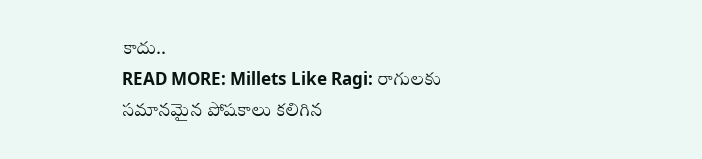కాదు..
READ MORE: Millets Like Ragi: రాగులకు సమానమైన పోషకాలు కలిగిన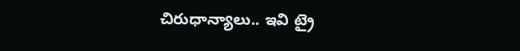చిరుధాన్యాలు.. ఇవి ట్రై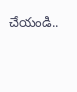చేయండి..